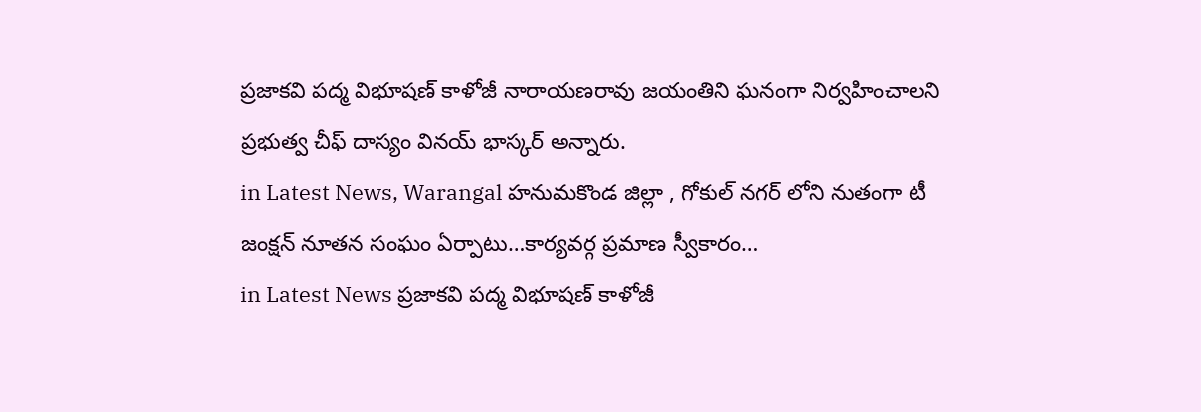ప్రజాకవి పద్మ విభూషణ్ కాళోజీ నారాయణరావు జయంతిని ఘనంగా నిర్వహించాలని ప్రభుత్వ చీఫ్ దాస్యం వినయ్ భాస్కర్ అన్నారు.
in Latest News, Warangal హనుమకొండ జిల్లా , గోకుల్ నగర్ లోని నుతంగా టీ జంక్షన్ నూతన సంఘం ఏర్పాటు…కార్యవర్గ ప్రమాణ స్వీకారం…
in Latest News ప్రజాకవి పద్మ విభూషణ్ కాళోజీ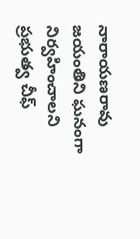నారాయణరావు జయంతిని ఘనంగా నిర్వహించాలని ప్రభుత్వ చీఫ్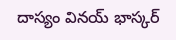దాస్యం వినయ్ భాస్కర్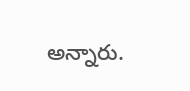అన్నారు.